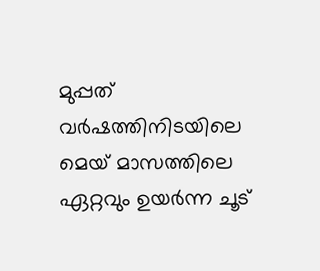മുപ്പത് വർഷത്തിനിടയിലെ മെയ് മാസത്തിലെ ഏറ്റവും ഉയർന്ന ചൂട്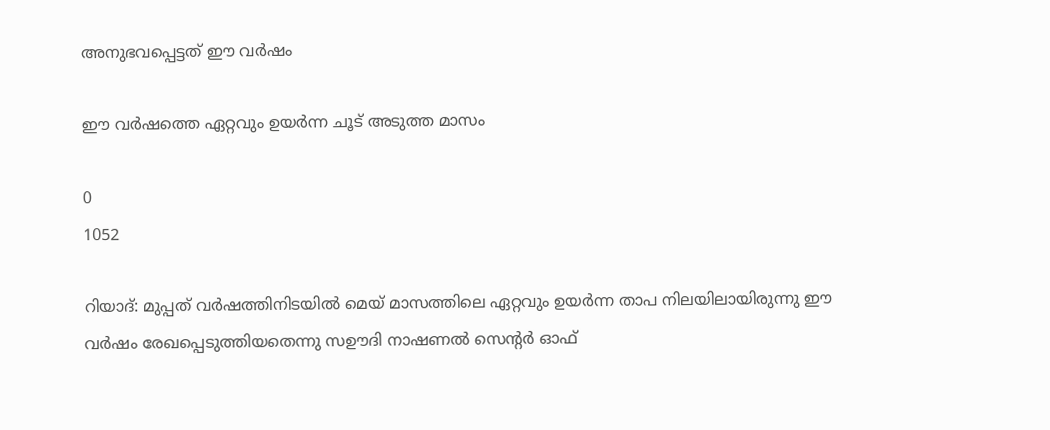അനുഭവപ്പെട്ടത് ഈ വർഷം

ഈ വർഷത്തെ ഏറ്റവും ഉയർന്ന ചൂട് അടുത്ത മാസം

0
1052

റിയാദ്: മുപ്പത് വർഷത്തിനിടയിൽ മെയ് മാസത്തിലെ ഏറ്റവും ഉയർന്ന താപ നിലയിലായിരുന്നു ഈ വർഷം രേഖപ്പെടുത്തിയതെന്നു സഊദി നാഷണൽ സെന്റർ ഓഫ്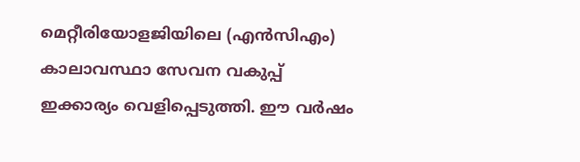മെറ്റീരിയോളജിയിലെ (എൻ‌സി‌എം) കാലാവസ്ഥാ സേവന വകുപ്പ് ഇക്കാര്യം വെളിപ്പെടുത്തി. ഈ വർഷം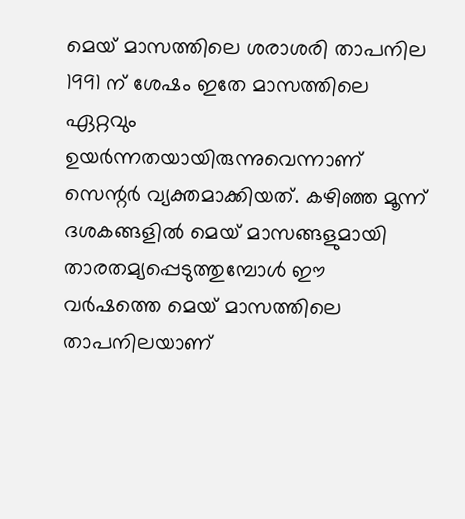മെയ് മാസത്തിലെ ശരാശരി താപനില 1991 ന് ശേഷം ഇതേ മാസത്തിലെ ഏറ്റവും ഉയർന്നതയായിരുന്നുവെന്നാണ് സെന്റർ വ്യക്തമാക്കിയത്. കഴിഞ്ഞ മൂന്ന് ദശകങ്ങളിൽ മെയ് മാസങ്ങളുമായി താരതമ്യപ്പെടുത്തുമ്പോൾ ഈ വർഷത്തെ മെയ് മാസത്തിലെ താപനിലയാണ്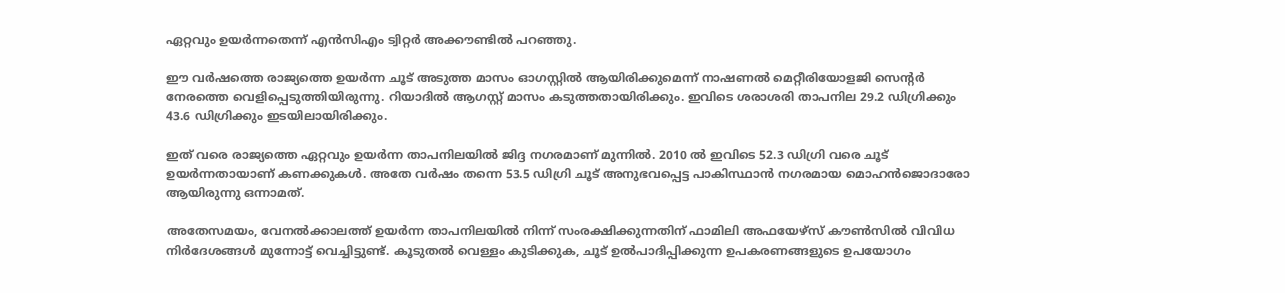ഏറ്റവും ഉയർന്നതെന്ന് എൻ‌സി‌എം ട്വിറ്റർ അക്കൗണ്ടിൽ പറഞ്ഞു.

ഈ വർഷത്തെ രാജ്യത്തെ ഉയർന്ന ചൂട് അടുത്ത മാസം ഓഗസ്റ്റിൽ ആയിരിക്കുമെന്ന് നാഷണൽ മെറ്റീരിയോളജി സെന്റർ നേരത്തെ വെളിപ്പെടുത്തിയിരുന്നു. റിയാദിൽ ആഗസ്റ്റ് മാസം കടുത്തതായിരിക്കും. ഇവിടെ ശരാശരി താപനില 29.2 ഡിഗ്രിക്കും 43.6 ഡിഗ്രിക്കും ഇടയിലായിരിക്കും.

ഇത് വരെ രാജ്യത്തെ ഏറ്റവും ഉയർന്ന താപനിലയിൽ ജിദ്ദ നഗരമാണ് മുന്നിൽ. 2010 ൽ ഇവിടെ 52.3 ഡിഗ്രി വരെ ചൂട് ഉയർന്നതായാണ് കണക്കുകൾ. അതേ വർഷം തന്നെ 53.5 ഡിഗ്രി ചൂട് അനുഭവപ്പെട്ട പാകിസ്ഥാൻ നഗരമായ മൊഹൻജൊദാരോ ആയിരുന്നു ഒന്നാമത്.

അതേസമയം, വേനൽക്കാലത്ത് ഉയർന്ന താപനിലയിൽ നിന്ന് സംരക്ഷിക്കുന്നതിന് ഫാമിലി അഫയേഴ്സ് കൗൺസിൽ വിവിധ നിർദേശങ്ങൾ മുന്നോട്ട് വെച്ചിട്ടുണ്ട്. കൂടുതൽ വെള്ളം കുടിക്കുക, ചൂട് ഉൽപാദിപ്പിക്കുന്ന ഉപകരണങ്ങളുടെ ഉപയോഗം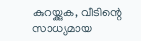കുറയ്ക്കുക, വീടിന്റെ സാധ്യമായ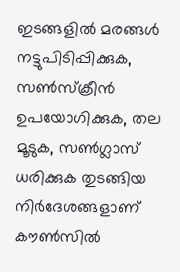ഇടങ്ങളിൽ മരങ്ങൾ നട്ടുപിടിപ്പിക്കുക, സൺസ്ക്രീൻ ഉപയോഗിക്കുക, തല മൂടുക, സൺഗ്ലാസ് ധരിക്കുക തുടങ്ങിയ നിർദേശങ്ങളാണ് കൗൺസിൽ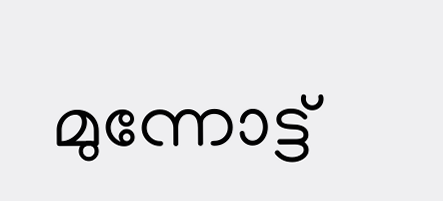മുന്നോട്ട്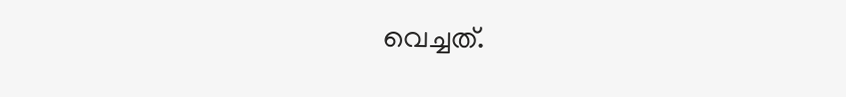വെച്ചത്.